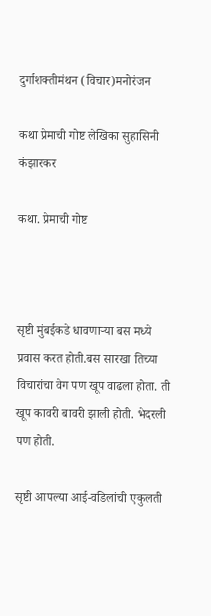दुर्गाशक्तीमंथन (विचार)मनोरंजन

कथा प्रेमाची गोष्ट लेखिका सुहासिनी कंझारकर

कथा. प्रेमाची गोष्ट



सृष्टी मुंबईकडे धावणाऱ्या बस मध्ये प्रवास करत होती.बस सारखा तिच्या विचारांचा वेग पण खूप वाढला होता. ती खूप कावरी बावरी झाली होती. भेदरली पण होती.

सृष्टी आपल्या आई-वडिलांची एकुलती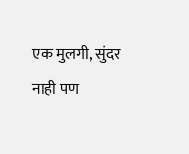एक मुलगी, सुंदर नाही पण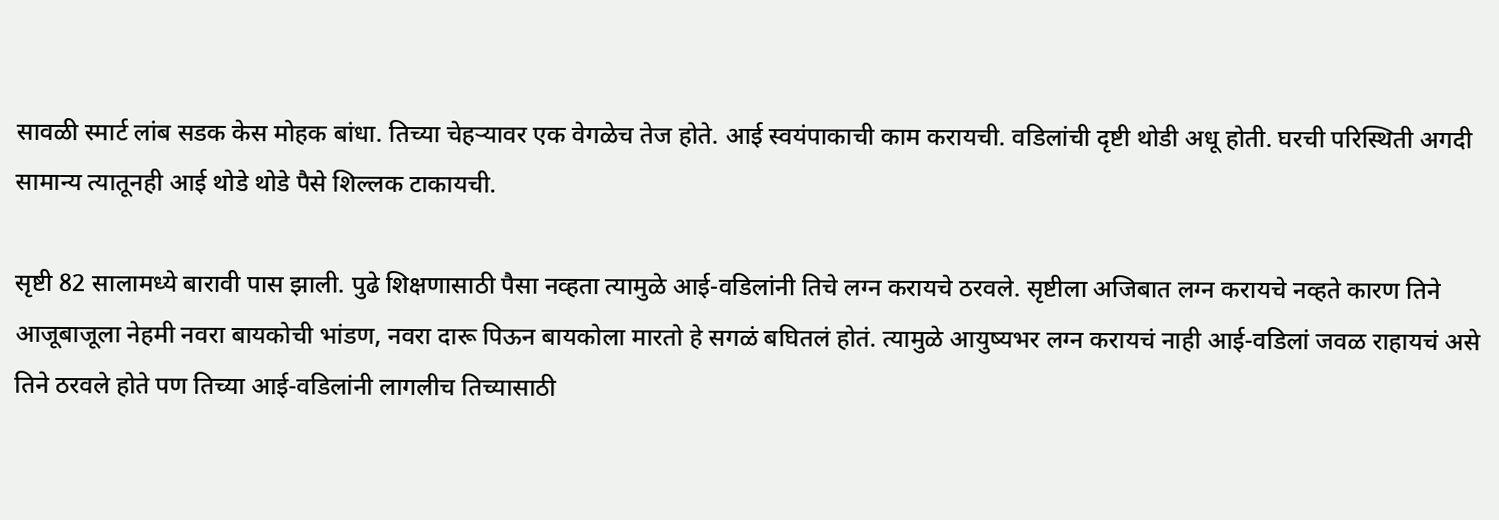सावळी स्मार्ट लांब सडक केस मोहक बांधा. तिच्या चेहऱ्यावर एक वेगळेच तेज होते. आई स्वयंपाकाची काम करायची. वडिलांची दृष्टी थोडी अधू होती. घरची परिस्थिती अगदी सामान्य त्यातूनही आई थोडे थोडे पैसे शिल्लक टाकायची.

सृष्टी 82 सालामध्ये बारावी पास झाली. पुढे शिक्षणासाठी पैसा नव्हता त्यामुळे आई-वडिलांनी तिचे लग्न करायचे ठरवले. सृष्टीला अजिबात लग्न करायचे नव्हते कारण तिने आजूबाजूला नेहमी नवरा बायकोची भांडण, नवरा दारू पिऊन बायकोला मारतो हे सगळं बघितलं होतं. त्यामुळे आयुष्यभर लग्न करायचं नाही आई-वडिलां जवळ राहायचं असे तिने ठरवले होते पण तिच्या आई-वडिलांनी लागलीच तिच्यासाठी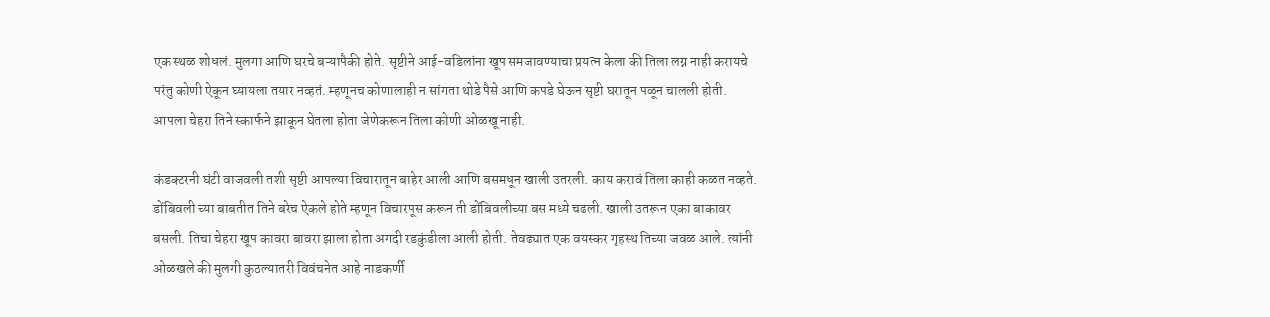एक स्थळ शोधलं. मुलगा आणि घरचे बऱ्यापैकी होते. सृष्टीने आई-वडिलांना खूप समजावण्याचा प्रयत्न केला की तिला लग्न नाही करायचे परंतु कोणी ऐकून घ्यायला तयार नव्हतं. म्हणूनच कोणालाही न सांगता थोडे पैसे आणि कपडे घेऊन सृष्टी घरातून पळून चालली होती. आपला चेहरा तिने स्कार्फने झाकून घेतला होता जेणेकरून तिला कोणी ओळखू नाही.

कंडक्टरनी घंटी वाजवली तशी सृष्टी आपल्या विचारातून बाहेर आली आणि बसमधून खाली उतरली. काय करावं तिला काही कळत नव्हते. डोंबिवली च्या बाबतीत तिने बरेच ऐकले होते म्हणून विचारपूस करून ती डोंबिवलीच्या बस मध्ये चढली. खाली उतरून एका बाकावर बसली. तिचा चेहरा खूप कावरा बावरा झाला होता अगदी रडकुंडीला आली होती. तेवढ्यात एक वयस्कर गृहस्थ तिच्या जवळ आले. त्यांनी ओळखले की मुलगी कुठल्यातरी विवंचनेत आहे नाडकर्णी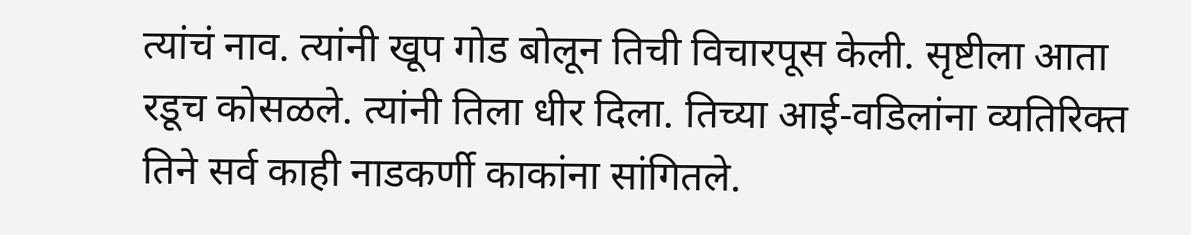त्यांचं नाव. त्यांनी खूप गोड बोलून तिची विचारपूस केली. सृष्टीला आता रडूच कोसळले. त्यांनी तिला धीर दिला. तिच्या आई-वडिलांना व्यतिरिक्त तिने सर्व काही नाडकर्णी काकांना सांगितले.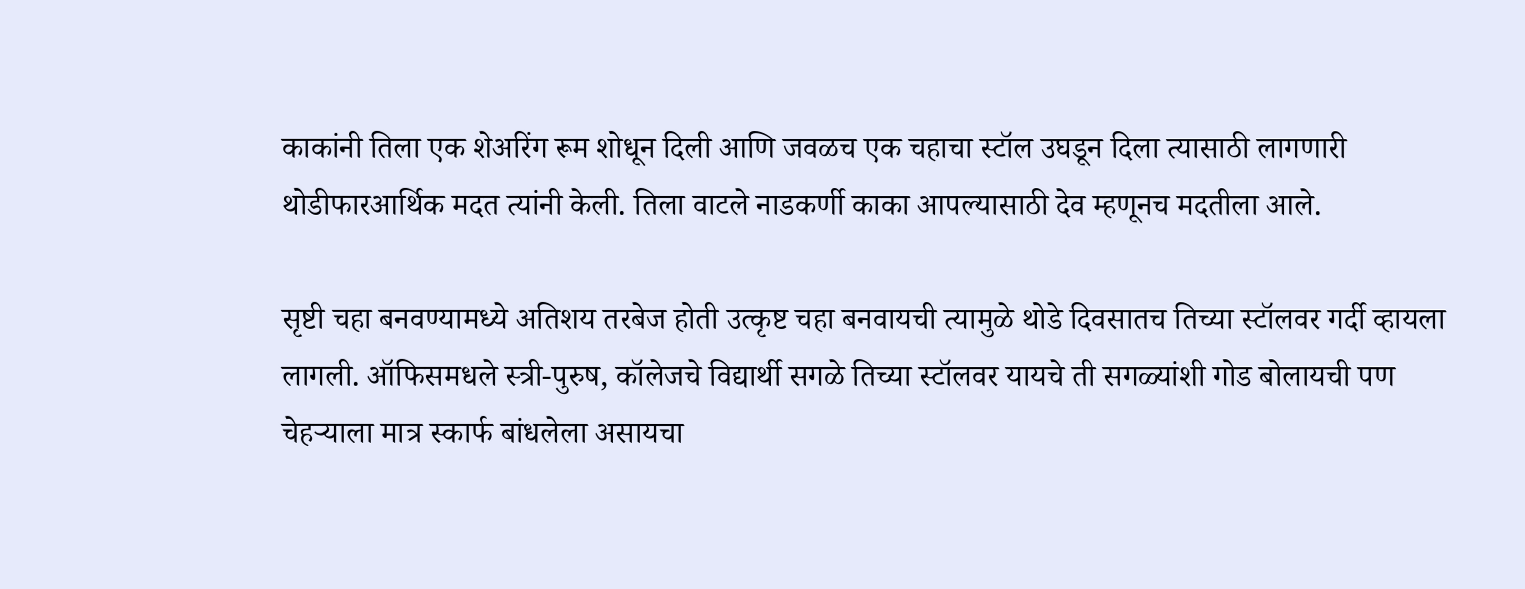काकांनी तिला एक शेअरिंग रूम शोधून दिली आणि जवळच एक चहाचा स्टॉल उघडून दिला त्यासाठी लागणारी थोडीफारआर्थिक मदत त्यांनी केली. तिला वाटले नाडकर्णी काका आपल्यासाठी देव म्हणूनच मदतीला आले.

सृष्टी चहा बनवण्यामध्ये अतिशय तरबेज होती उत्कृष्ट चहा बनवायची त्यामुळे थोडे दिवसातच तिच्या स्टॉलवर गर्दी व्हायला लागली. ऑफिसमधले स्त्री-पुरुष, कॉलेजचे विद्यार्थी सगळे तिच्या स्टॉलवर यायचे ती सगळ्यांशी गोड बोलायची पण चेहऱ्याला मात्र स्कार्फ बांधलेला असायचा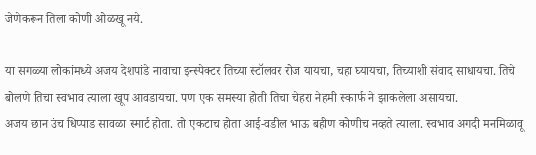जेणेकरून तिला कोणी ओळखू नये.

या सगळ्या लोकांमध्ये अजय देशपांडे नावाचा इन्स्पेक्टर तिच्या स्टॉलवर रोज यायचा, चहा घ्यायचा, तिच्याशी संवाद साधायचा. तिचे बोलणे तिचा स्वभाव त्याला खूप आवडायचा. पण एक समस्या होती तिचा चेहरा नेहमी स्कार्फ ने झाकलेला असायचा.
अजय छान उंच धिप्पाड सावळा स्मार्ट होता. तो एकटाच होता आई-वडील भाऊ बहीण कोणीच नव्हते त्याला. स्वभाव अगदी मनमिळावू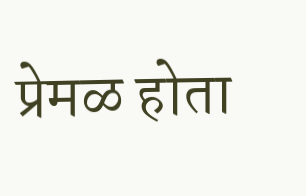प्रेमळ होता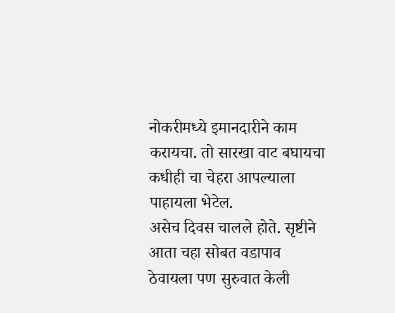नोकरीमध्ये इमानदारीने काम करायचा. तो सारखा वाट बघायचा कधीही चा चेहरा आपल्याला पाहायला भेटेल.
असेच दिवस चालले होते. सृष्टीने आता चहा सोबत वडापाव ठेवायला पण सुरुवात केली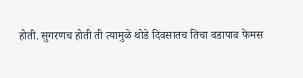होती. सुगरणच होती ती त्यामुळे थोडे दिवसातच तिचा वडापाव फेमस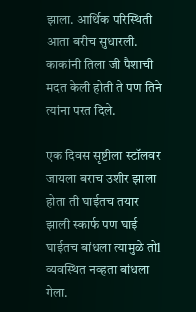झाला. आर्थिक परिस्थिती आता बरीच सुधारली. काकांनी तिला जी पैशाची मदत केली होती ते पण तिने त्यांना परत दिले.

एक दिवस सृष्टीला स्टॉलवर जायला बराच उशीर झाला होता ती घाईतच तयार झाली स्कार्फ पण घाई घाईतच बांधला त्यामुळे तोl व्यवस्थित नव्हता बांधला गेला.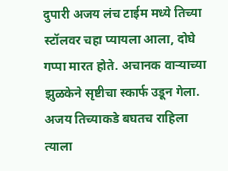दुपारी अजय लंच टाईम मध्ये तिच्या स्टॉलवर चहा प्यायला आला, दोघे गप्पा मारत होते. अचानक वाऱ्याच्या झुळकेने सृष्टीचा स्कार्फ उडून गेला. अजय तिच्याकडे बघतच राहिला त्याला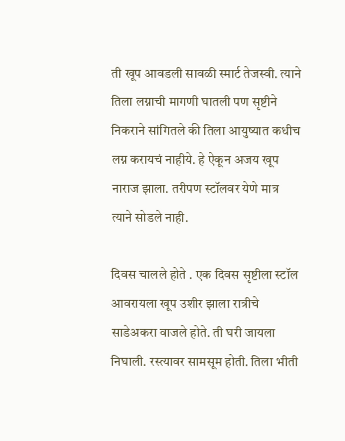ती खूप आवडली सावळी स्मार्ट तेजस्वी. त्याने तिला लग्नाची मागणी घातली पण सृष्टीने निकराने सांगितले की तिला आयुष्यात कधीच लग्न करायचं नाहीये. हे ऐकून अजय खूप नाराज झाला. तरीपण स्टॉलवर येणे मात्र त्याने सोडले नाही.

दिवस चालले होते . एक दिवस सृष्टीला स्टॉल आवरायला खूप उशीर झाला रात्रीचे साडेअकरा वाजले होते. ती घरी जायला निघाली. रस्त्यावर सामसूम होती. तिला भीती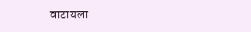वाटायला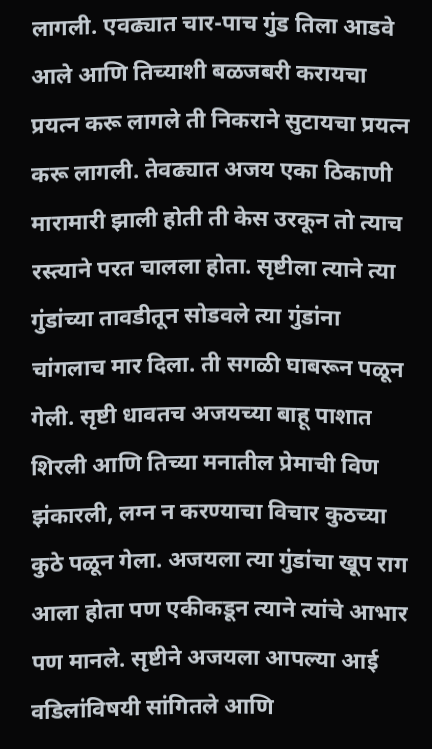लागली. एवढ्यात चार-पाच गुंड तिला आडवे आले आणि तिच्याशी बळजबरी करायचा प्रयत्न करू लागले ती निकराने सुटायचा प्रयत्न करू लागली. तेवढ्यात अजय एका ठिकाणी मारामारी झाली होती ती केस उरकून तो त्याच रस्त्याने परत चालला होता. सृष्टीला त्याने त्या गुंडांच्या तावडीतून सोडवले त्या गुंडांना चांगलाच मार दिला. ती सगळी घाबरून पळून गेली. सृष्टी धावतच अजयच्या बाहू पाशात शिरली आणि तिच्या मनातील प्रेमाची विण झंकारली, लग्न न करण्याचा विचार कुठच्या कुठे पळून गेला. अजयला त्या गुंडांचा खूप राग आला होता पण एकीकडून त्याने त्यांचे आभार पण मानले. सृष्टीने अजयला आपल्या आई वडिलांविषयी सांगितले आणि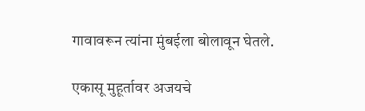गावावरून त्यांना मुंबईला बोलावून घेतले.

एकासू मुहूर्तावर अजयचे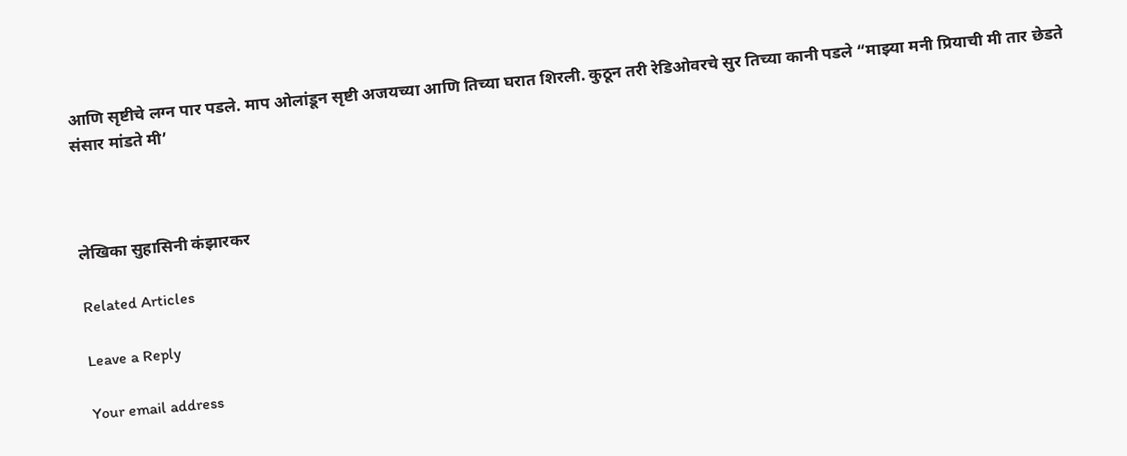आणि सृष्टीचे लग्न पार पडले. माप ओलांडून सृष्टी अजयच्या आणि तिच्या घरात शिरली. कुठून तरी रेडिओवरचे सुर तिच्या कानी पडले “माझ्या मनी प्रियाची मी तार छेडते संसार मांडते मी’



लेखिका सुहासिनी कंझारकर

Related Articles

Leave a Reply

Your email address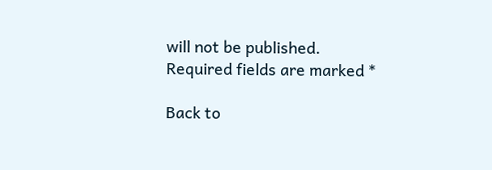will not be published. Required fields are marked *

Back to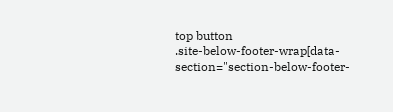top button
.site-below-footer-wrap[data-section="section-below-footer-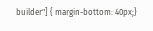builder"] { margin-bottom: 40px;}